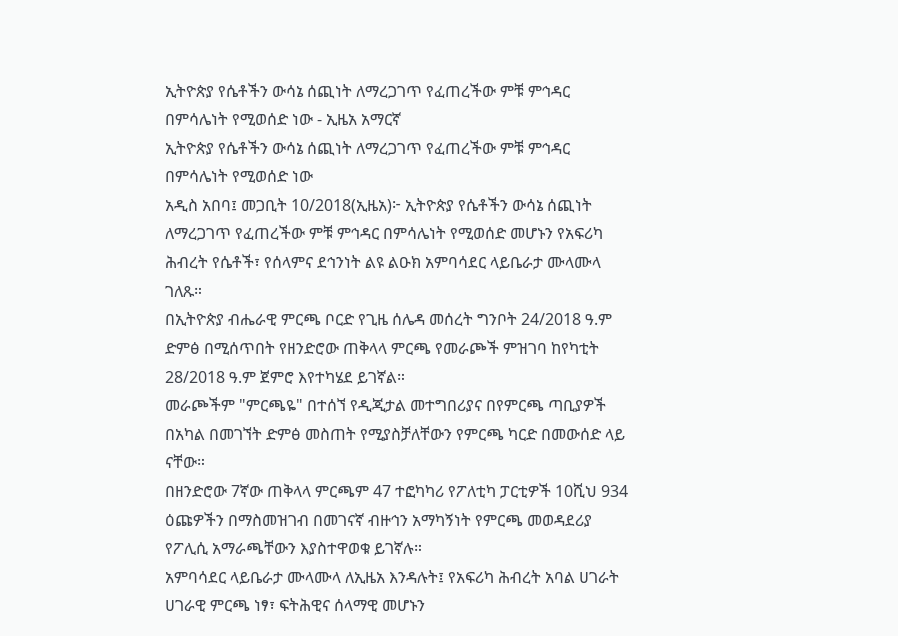ኢትዮጵያ የሴቶችን ውሳኔ ሰጪነት ለማረጋገጥ የፈጠረችው ምቹ ምኅዳር በምሳሌነት የሚወሰድ ነው - ኢዜአ አማርኛ
ኢትዮጵያ የሴቶችን ውሳኔ ሰጪነት ለማረጋገጥ የፈጠረችው ምቹ ምኅዳር በምሳሌነት የሚወሰድ ነው
አዲስ አበባ፤ መጋቢት 10/2018(ኢዜአ)፦ ኢትዮጵያ የሴቶችን ውሳኔ ሰጪነት ለማረጋገጥ የፈጠረችው ምቹ ምኅዳር በምሳሌነት የሚወሰድ መሆኑን የአፍሪካ ሕብረት የሴቶች፣ የሰላምና ደኅንነት ልዩ ልዑክ አምባሳደር ላይቤራታ ሙላሙላ ገለጹ።
በኢትዮጵያ ብሔራዊ ምርጫ ቦርድ የጊዜ ሰሌዳ መሰረት ግንቦት 24/2018 ዓ.ም ድምፅ በሚሰጥበት የዘንድሮው ጠቅላላ ምርጫ የመራጮች ምዝገባ ከየካቲት 28/2018 ዓ.ም ጀምሮ እየተካሄደ ይገኛል።
መራጮችም "ምርጫዬ" በተሰኘ የዲጂታል መተግበሪያና በየምርጫ ጣቢያዎች በአካል በመገኘት ድምፅ መስጠት የሚያስቻለቸውን የምርጫ ካርድ በመውሰድ ላይ ናቸው።
በዘንድሮው 7ኛው ጠቅላላ ምርጫም 47 ተፎካካሪ የፖለቲካ ፓርቲዎች 10ሺህ 934 ዕጩዎችን በማስመዝገብ በመገናኛ ብዙኅን አማካኝነት የምርጫ መወዳደሪያ የፖሊሲ አማራጫቸውን እያስተዋወቁ ይገኛሉ።
አምባሳደር ላይቤራታ ሙላሙላ ለኢዜአ እንዳሉት፤ የአፍሪካ ሕብረት አባል ሀገራት ሀገራዊ ምርጫ ነፃ፣ ፍትሕዊና ሰላማዊ መሆኑን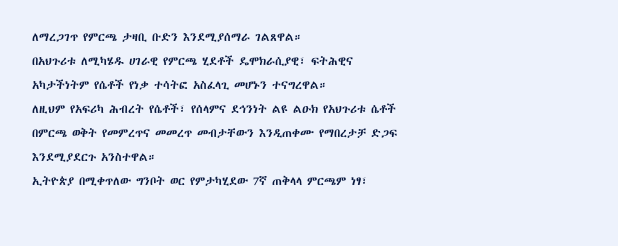ለማረጋገጥ የምርጫ ታዛቢ ቡድን እንደሚያሰማራ ገልጸዋል።
በአህጉሪቱ ለሚካሄዱ ሀገራዊ የምርጫ ሂደቶች ዴሞክራሲያዊ፣ ፍትሕዊና አካታችነትም የሴቶች የነቃ ተሳትፎ አስፈላጊ መሆኑን ተናግረዋል።
ለዚህም የአፍሪካ ሕብረት የሴቶች፣ የሰላምና ደኅንነት ልዩ ልዑክ የአህጉሪቱ ሴቶች በምርጫ ወቅት የመምረጥና መመረጥ መብታቸውን እንዲጠቀሙ የማበረታቻ ድጋፍ እንደሚያደርጉ አንስተዋል።
ኢትዮጵያ በሚቀጥለው ግንቦት ወር የምታካሂደው 7ኛ ጠቅላላ ምርጫም ነፃ፣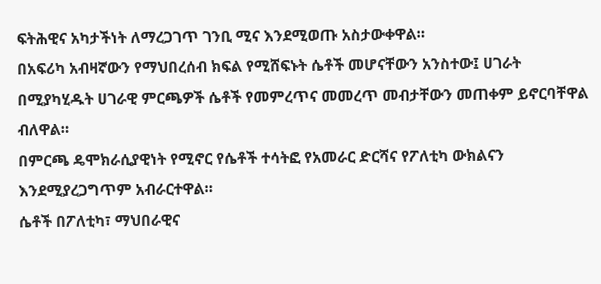ፍትሕዊና አካታችነት ለማረጋገጥ ገንቢ ሚና እንደሚወጡ አስታውቀዋል።
በአፍሪካ አብዛኛውን የማህበረሰብ ክፍል የሚሸፍኑት ሴቶች መሆናቸውን አንስተው፤ ሀገራት በሚያካሂዱት ሀገራዊ ምርጫዎች ሴቶች የመምረጥና መመረጥ መብታቸውን መጠቀም ይኖርባቸዋል ብለዋል።
በምርጫ ዴሞክራሲያዊነት የሚኖር የሴቶች ተሳትፎ የአመራር ድርሻና የፖለቲካ ውክልናን እንደሚያረጋግጥም አብራርተዋል።
ሴቶች በፖለቲካ፣ ማህበራዊና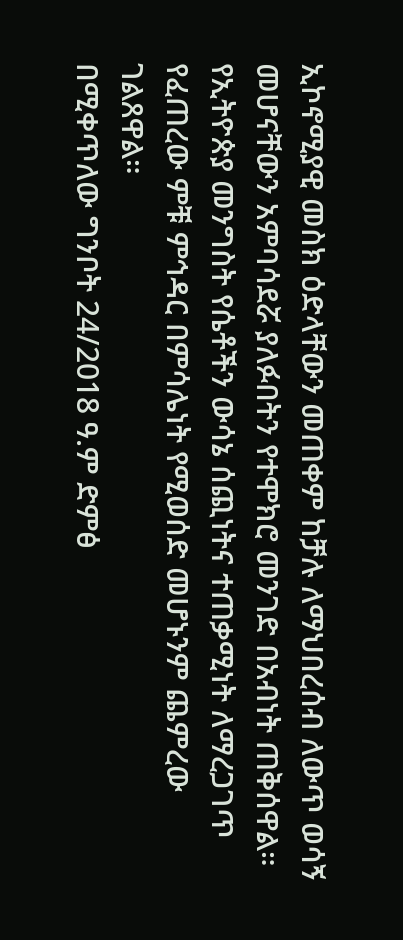ኢኮኖሚያዊ መስክ ዕድላቸውን መጠቀም ከቻሉ ለማህበረሰብ ለውጥ ወሳኝ መሆናቸውን አምባሳደሯ ያለፉበትን የተሞክሮ መንገድ በአብነት ጠቅሰዋል።
የኢትዮጵያ መንግስት የሴቶችን ውሳኔ ሰጪነትና ተጠቃሚነት ለማረጋገጥ የፈጠረው ምቹ ምኅዳር በምሳሌነት የሚወሰድ መሆኑንም ጨምረው ገልጸዋል።
በሚቀጥለው ግንቦት 24/2018 ዓ.ም ድምፅ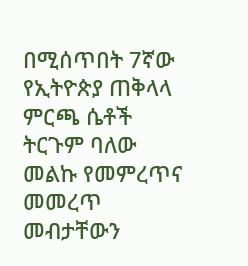በሚሰጥበት 7ኛው የኢትዮጵያ ጠቅላላ ምርጫ ሴቶች ትርጉም ባለው መልኩ የመምረጥና መመረጥ መብታቸውን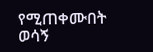የሚጠቀሙበት ወሳኝ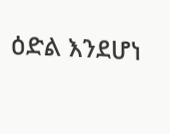ዕድል እንደሆነ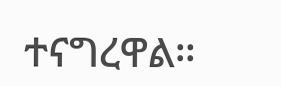ተናግረዋል።